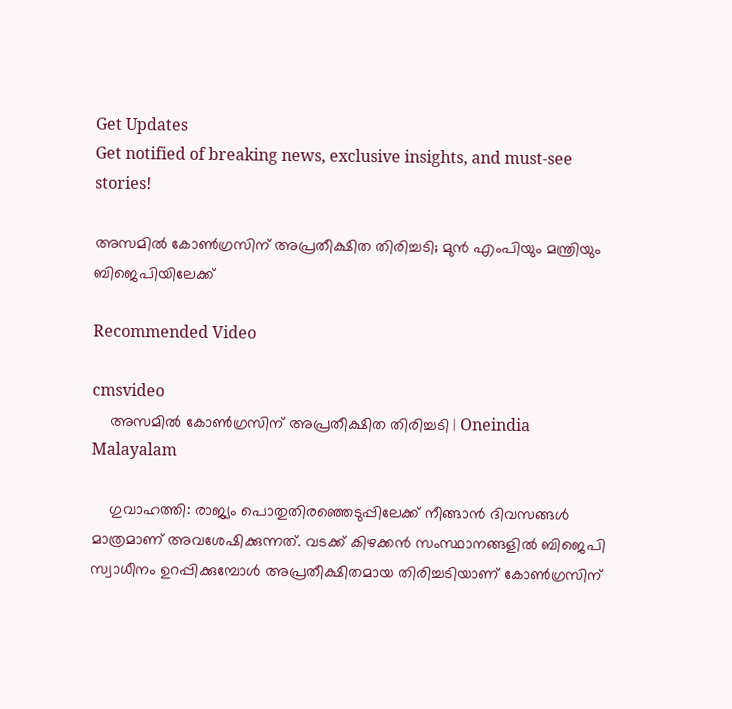Get Updates
Get notified of breaking news, exclusive insights, and must-see stories!

അസമിൽ കോൺഗ്രസിന് അപ്രതീക്ഷിത തിരിച്ചടി; മുൻ എംപിയും മന്ത്രിയും ബിജെപിയിലേക്ക്

Recommended Video

cmsvideo
    അസമിൽ കോൺഗ്രസിന് അപ്രതീക്ഷിത തിരിച്ചടി | Oneindia Malayalam

    ഗുവാഹത്തി: രാജ്യം പൊതുതിരഞ്ഞെടുപ്പിലേക്ക് നീങ്ങാൻ ദിവസങ്ങൾ മാത്രമാണ് അവശേഷിക്കുന്നത്. വടക്ക് കിഴക്കൻ സംസ്ഥാനങ്ങളിൽ ബിജെപി സ്വാധീനം ഉറപ്പിക്കുമ്പോൾ അപ്രതീക്ഷിതമായ തിരിച്ചടിയാണ് കോൺഗ്രസിന്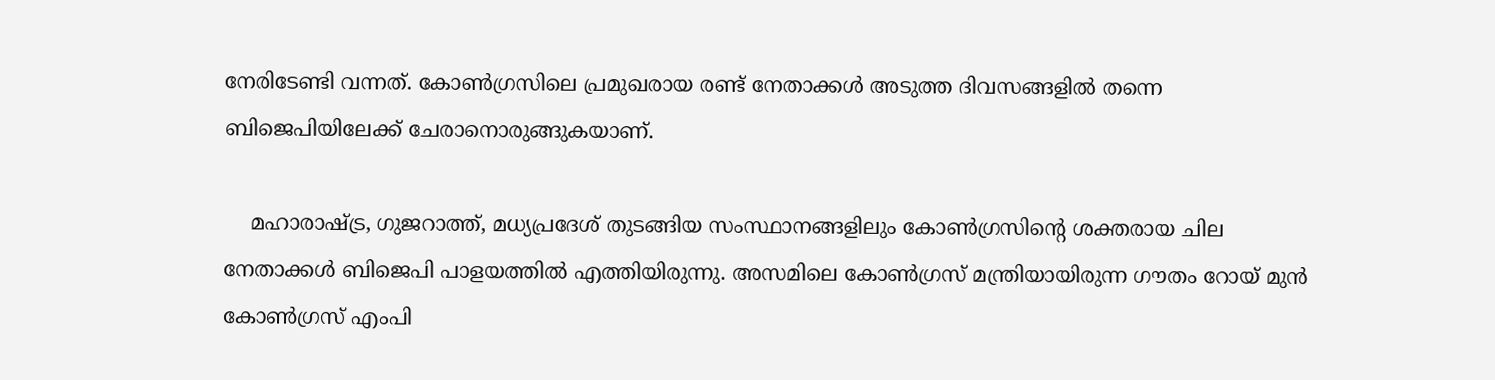നേരിടേണ്ടി വന്നത്. കോൺഗ്രസിലെ പ്രമുഖരായ രണ്ട് നേതാക്കൾ അടുത്ത ദിവസങ്ങളിൽ തന്നെ ബിജെപിയിലേക്ക് ചേരാനൊരുങ്ങുകയാണ്.

    മഹാരാഷ്ട്ര, ഗുജറാത്ത്, മധ്യപ്രദേശ് തുടങ്ങിയ സംസ്ഥാനങ്ങളിലും കോൺഗ്രസിന്റെ ശക്തരായ ചില നേതാക്കൾ ബിജെപി പാളയത്തിൽ എത്തിയിരുന്നു. അസമിലെ കോൺഗ്രസ് മന്ത്രിയായിരുന്ന ഗൗതം റോയ് മുൻ കോൺഗ്രസ് എംപി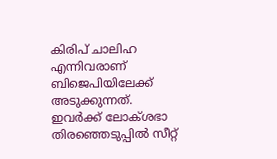കിരിപ് ചാലിഹ എന്നിവരാണ് ബിജെപിയിലേക്ക് അടുക്കുന്നത്. ഇവർക്ക് ലോക്ശഭാ തിരഞ്ഞെടുപ്പിൽ സീറ്റ്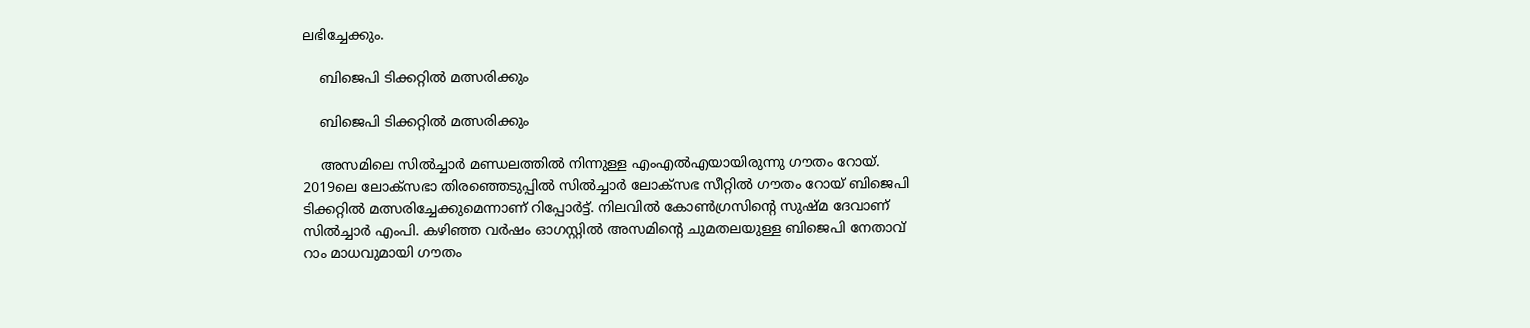ലഭിച്ചേക്കും.

    ബിജെപി ടിക്കറ്റിൽ മത്സരിക്കും

    ബിജെപി ടിക്കറ്റിൽ മത്സരിക്കും

    അസമിലെ സിൽച്ചാർ മണ്ഡലത്തിൽ നിന്നുള്ള എംഎൽഎയായിരുന്നു ഗൗതം റോയ്. 2019ലെ ലോക്സഭാ തിരഞ്ഞെടുപ്പിൽ സിൽച്ചാർ ലോക്സഭ സീറ്റിൽ ഗൗതം റോയ് ബിജെപി ടിക്കറ്റിൽ മത്സരിച്ചേക്കുമെന്നാണ് റിപ്പോർട്ട്. നിലവിൽ കോൺഗ്രസിന്റെ സുഷ്മ ദേവാണ് സിൽച്ചാർ എംപി. കഴിഞ്ഞ വർഷം ഓഗസ്റ്റിൽ അസമിന്റെ ചുമതലയുള്ള ബിജെപി നേതാവ് റാം മാധവുമായി ഗൗതം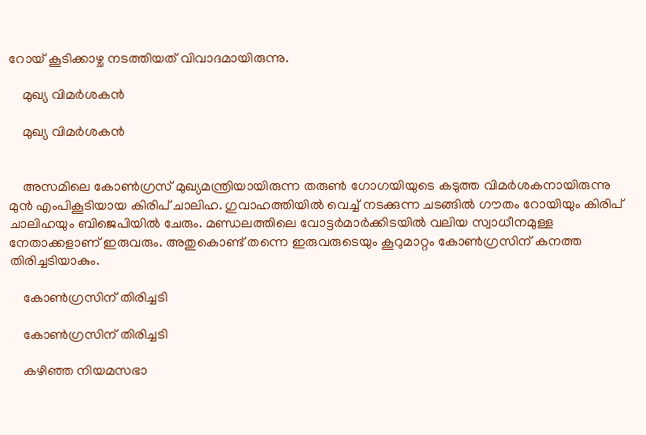റോയ് കൂടിക്കാഴ്ച നടത്തിയത് വിവാദമായിരുന്നു.

    മുഖ്യ വിമർശകൻ

    മുഖ്യ വിമർശകൻ


    അസമിലെ കോൺഗ്രസ് മുഖ്യമന്ത്രിയായിരുന്ന തരുൺ ഗോഗയിയുടെ കടുത്ത വിമർശകനായിരുന്നു മുൻ എംപികൂടിയായ കിരിപ് ചാലിഹ. ഗുവാഹത്തിയിൽ വെച്ച് നടക്കുന്ന ചടങ്ങിൽ ഗൗതം റോയിയും കിരിപ് ചാലിഹയും ബിജെപിയിൽ ചേരും. മണ്ഡലത്തിലെ വോട്ടർമാർക്കിടയിൽ വലിയ സ്വാധീനമുള്ള നേതാക്കളാണ് ഇരുവരും. അതുകൊണ്ട് തന്നെ ഇരുവരുടെയും കൂറുമാറ്റം കോൺഗ്രസിന് കനത്ത തിരിച്ചടിയാകും.

    കോൺഗ്രസിന് തിരിച്ചടി

    കോൺഗ്രസിന് തിരിച്ചടി

    കഴിഞ്ഞ നിയമസഭാ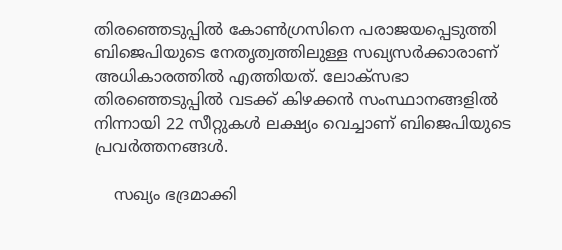തിരഞ്ഞെടുപ്പിൽ കോൺഗ്രസിനെ പരാജയപ്പെടുത്തി ബിജെപിയുടെ നേതൃത്വത്തിലുള്ള സഖ്യസർക്കാരാണ് അധികാരത്തിൽ എത്തിയത്. ലോക്സഭാ തിരഞ്ഞെടുപ്പിൽ വടക്ക് കിഴക്കൻ സംസ്ഥാനങ്ങളിൽ നിന്നായി 22 സീറ്റുകൾ ലക്ഷ്യം വെച്ചാണ് ബിജെപിയുടെ പ്രവർത്തനങ്ങൾ.

    സഖ്യം ഭദ്രമാക്കി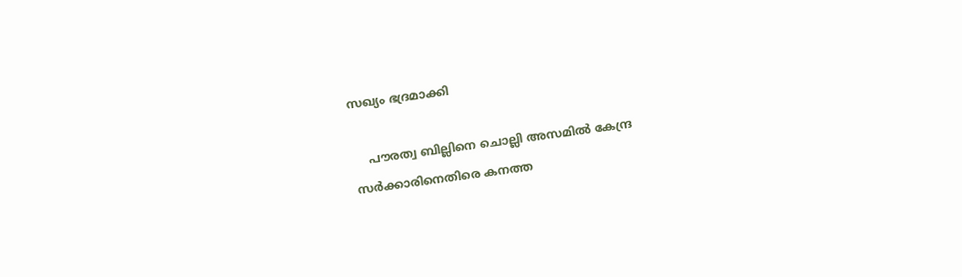സഖ്യം ഭദ്രമാക്കി

    പൗരത്വ ബില്ലിനെ ചൊല്ലി അസമിൽ കേന്ദ്ര സർക്കാരിനെതിരെ കനത്ത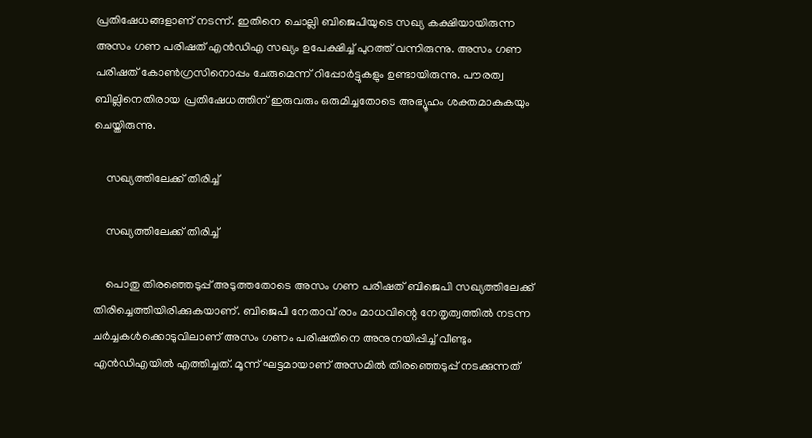പ്രതിഷേധങ്ങളാണ് നടന്ന്. ഇതിനെ ചൊല്ലി ബിജെപിയുടെ സഖ്യ കക്ഷിയായിരുന്ന അസം ഗണ പരിഷത് എൻഡിഎ സഖ്യം ഉപേക്ഷിച്ച് പുറത്ത് വന്നിരുന്നു. അസം ഗണ പരിഷത് കോൺഗ്രസിനൊപ്പം ചേരുമെന്ന് റിപ്പോർട്ടുകളും ഉണ്ടായിരുന്നു. പൗരത്വ ബില്ലിനെതിരായ പ്രതിഷേധത്തിന് ഇരുവരും ഒരുമിച്ചതോടെ അഭ്യൂഹം ശക്തമാകുകയും ചെയ്തിരുന്നു.

    സഖ്യത്തിലേക്ക് തിരിച്ച്

    സഖ്യത്തിലേക്ക് തിരിച്ച്

    പൊതു തിരഞ്ഞെടുപ്പ് അടുത്തതോടെ അസം ഗണ പരിഷത് ബിജെപി സഖ്യത്തിലേക്ക് തിരിച്ചെത്തിയിരിക്കുകയാണ്. ബിജെപി നേതാവ് രാം മാധവിന്റെ നേതൃത്വത്തിൽ നടന്ന ചർച്ചകൾക്കൊടുവിലാണ് അസം ഗണം പരിഷതിനെ അനുനയിപ്പിച്ച് വീണ്ടും എൻഡിഎയിൽ എത്തിച്ചത്. മൂന്ന് ഘട്ടമായാണ് അസമിൽ തിരഞ്ഞെടുപ്പ് നടക്കുന്നത്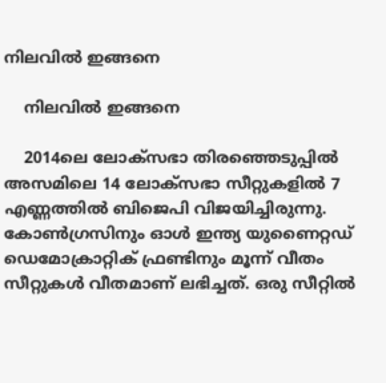നിലവിൽ ഇങ്ങനെ

    നിലവിൽ ഇങ്ങനെ

    2014ലെ ലോക്സഭാ തിരഞ്ഞെടുപ്പിൽ അസമിലെ 14 ലോക്സഭാ സീറ്റുകളിൽ 7 എണ്ണത്തിൽ ബിജെപി വിജയിച്ചിരുന്നു. കോൺഗ്രസിനും ഓൾ ഇന്ത്യ യുണൈറ്റഡ് ഡെമോക്രാറ്റിക് ഫ്രണ്ടിനും മൂന്ന് വീതം സീറ്റുകൾ വീതമാണ് ലഭിച്ചത്. ഒരു സീറ്റിൽ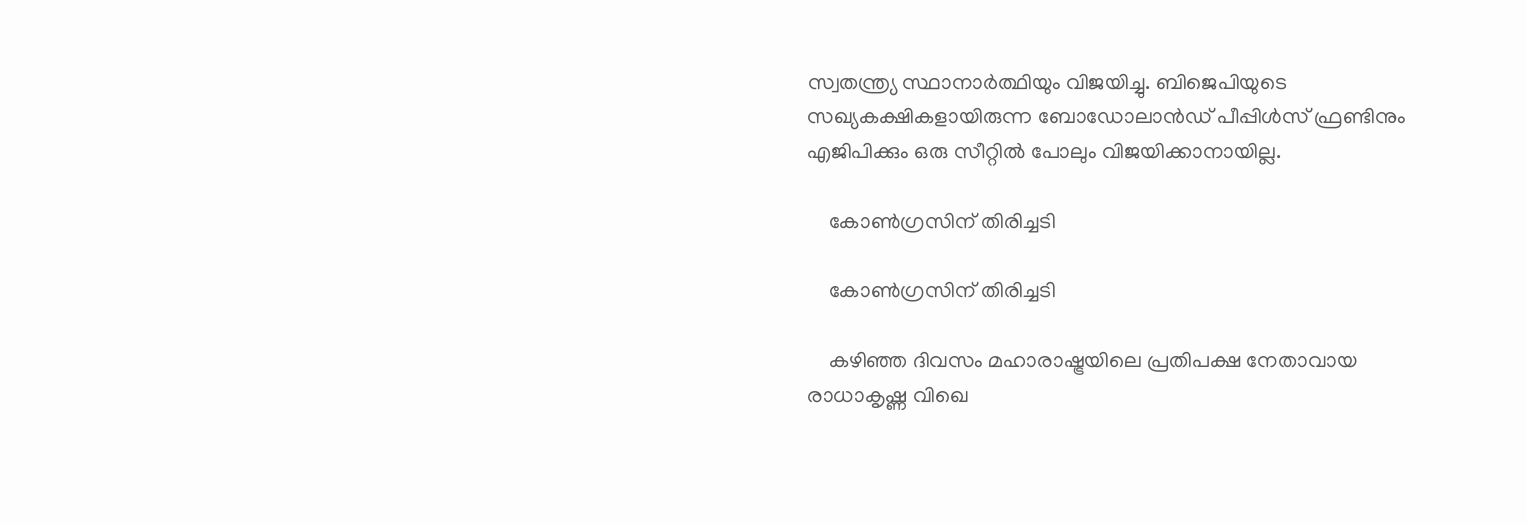സ്വതന്ത്ര്യ സ്ഥാനാർത്ഥിയും വിജയിച്ചു. ബിജെപിയുടെ സഖ്യകക്ഷികളായിരുന്ന ബോഡോലാൻഡ് പീപ്പിൾസ് ഫ്രണ്ടിനും എജിപിക്കും ഒരു സീറ്റിൽ പോലും വിജയിക്കാനായില്ല.

    കോൺഗ്രസിന് തിരിച്ചടി

    കോൺഗ്രസിന് തിരിച്ചടി

    കഴിഞ്ഞ ദിവസം മഹാരാഷ്ട്രയിലെ പ്രതിപക്ഷ നേതാവായ രാധാകൃഷ്ണ വിഖെ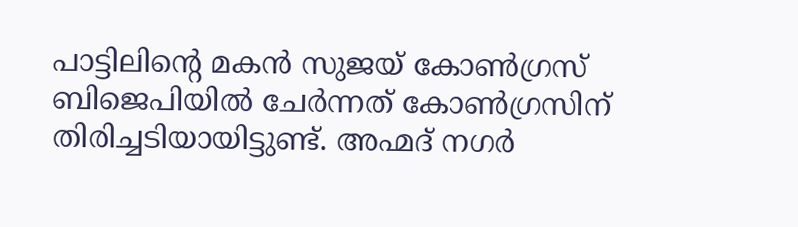പാട്ടിലിന്റെ മകൻ സുജയ് കോൺഗ്രസ് ബിജെപിയിൽ ചേർന്നത് കോൺഗ്രസിന് തിരിച്ചടിയായിട്ടുണ്ട്. അഹ്മദ് നഗർ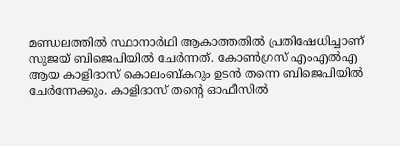മണ്ഡലത്തിൽ സ്ഥാനാർഥി ആകാത്തതിൽ പ്രതിഷേധിച്ചാണ് സുജയ് ബിജെപിയിൽ ചേർന്നത്. കോൺഗ്രസ് എംഎൽഎ ആയ കാളിദാസ് കൊലംബ്കറും ഉടൻ തന്നെ ബിജെപിയിൽ ചേർന്നേക്കും. കാളിദാസ് തന്റെ ഓഫീസിൽ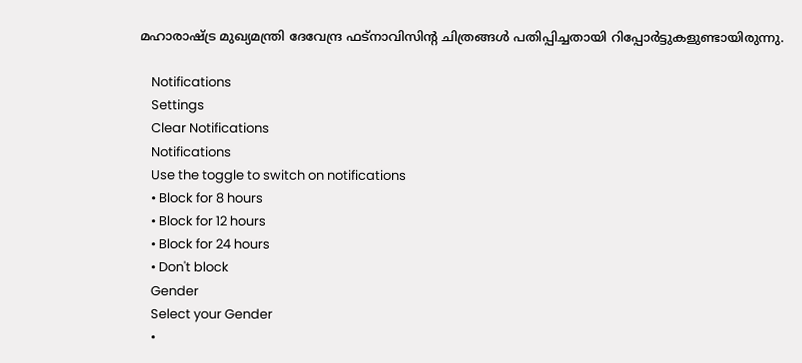മഹാരാഷ്ട്ര മുഖ്യമന്ത്രി ദേവേന്ദ്ര ഫട്നാവിസിന്റ ചിത്രങ്ങൾ പതിപ്പിച്ചതായി റിപ്പോർട്ടുകളുണ്ടായിരുന്നു.

    Notifications
    Settings
    Clear Notifications
    Notifications
    Use the toggle to switch on notifications
    • Block for 8 hours
    • Block for 12 hours
    • Block for 24 hours
    • Don't block
    Gender
    Select your Gender
    •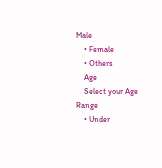Male
    • Female
    • Others
    Age
    Select your Age Range
    • Under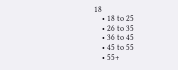18
    • 18 to 25
    • 26 to 35
    • 36 to 45
    • 45 to 55
    • 55+